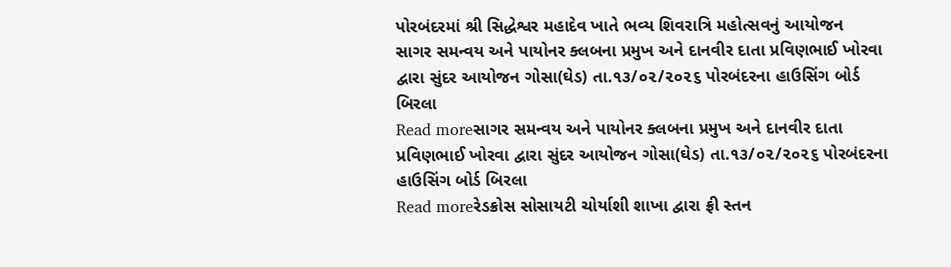પોરબંદરમાં શ્રી સિદ્ધેશ્વર મહાદેવ ખાતે ભવ્ય શિવરાત્રિ મહોત્સવનું આયોજન
સાગર સમન્વય અને પાયોનર ક્લબના પ્રમુખ અને દાનવીર દાતા પ્રવિણભાઈ ખોરવા દ્વારા સુંદર આયોજન ગોસા(ઘેડ) તા.૧૩/૦૨/૨૦૨૬ પોરબંદરના હાઉસિંગ બોર્ડ બિરલા
Read moreસાગર સમન્વય અને પાયોનર ક્લબના પ્રમુખ અને દાનવીર દાતા પ્રવિણભાઈ ખોરવા દ્વારા સુંદર આયોજન ગોસા(ઘેડ) તા.૧૩/૦૨/૨૦૨૬ પોરબંદરના હાઉસિંગ બોર્ડ બિરલા
Read moreરેડક્રોસ સોસાયટી ચોર્યાશી શાખા દ્વારા ફ્રી સ્તન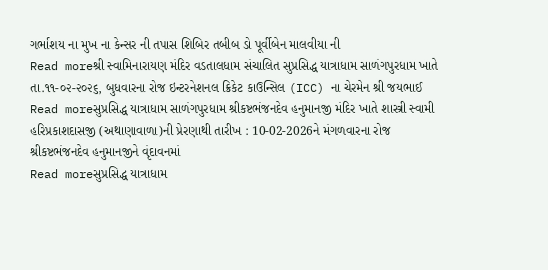ગર્ભાશય ના મુખ ના કેન્સર ની તપાસ શિબિર તબીબ ડો પૂર્વીબેન માલવીયા ની
Read moreશ્રી સ્વામિનારાયણ મંદિર વડતાલધામ સંચાલિત સુપ્રસિદ્ધ યાત્રાધામ સાળંગપુરધામ ખાતે તા.૧૧-૦૨-૨૦૨૬, બુધવારના રોજ ઇન્ટરનેશનલ ક્રિકેટ કાઉન્સિલ (ICC) ના ચેરમેન શ્રી જયભાઈ
Read moreસુપ્રસિદ્ધ યાત્રાધામ સાળંગપુરધામ શ્રીકષ્ટભંજનદેવ હનુમાનજી મંદિર ખાતે શાસ્ત્રી સ્વામી હરિપ્રકાશદાસજી (અથાણાવાળા)ની પ્રેરણાથી તારીખ : 10-02-2026ને મંગળવારના રોજ શ્રીકષ્ટભંજનદેવ હનુમાનજીને વૃંદાવનમાં
Read moreસુપ્રસિદ્ધ યાત્રાધામ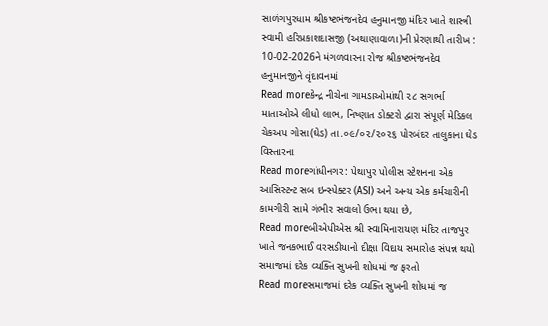સાળંગપુરધામ શ્રીકષ્ટભંજનદેવ હનુમાનજી મંદિર ખાતે શાસ્ત્રી સ્વામી હરિપ્રકાશદાસજી (અથાણાવાળા)ની પ્રેરણાથી તારીખ : 10-02-2026ને મંગળવારના રોજ શ્રીકષ્ટભંજનદેવ હનુમાનજીને વૃંદાવનમાં
Read moreકેન્દ્ર નીચેના ગામડાઓમાંથી ૨૮ સગર્ભા માતાઓએ લીધો લાભ, નિષ્ણાત ડોક્ટરો દ્વારા સંપૂર્ણ મેડિકલ ચેકઅપ ગોસા(ઘેડ) તા.૦૯/૦૨/૨૦૨૬ પોરબંદર તાલુકાના ઘેડ વિસ્તારના
Read moreગાંધીનગર: પેથાપુર પોલીસ સ્ટેશનના એક આસિસ્ટન્ટ સબ ઇન્સ્પેક્ટર (ASI) અને અન્ય એક કર્મચારીની કામગીરી સામે ગંભીર સવાલો ઉભા થયા છે,
Read moreબીએપીએસ શ્રી સ્વામિનારાયણ મંદિર તાજપુર ખાતે જનકભાઈ વરસડીયાનો દીક્ષા વિદાય સમારોહ સંપન્ન થયો સમાજમાં દરેક વ્યક્તિ સુખની શોધમાં જ ફરતો
Read moreસમાજમાં દરેક વ્યક્તિ સુખની શોધમાં જ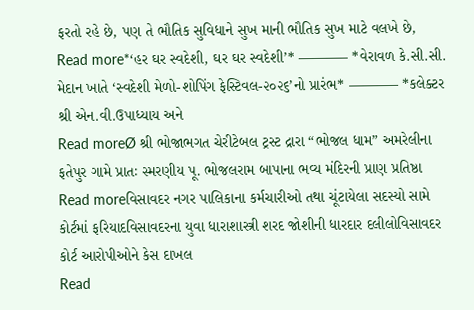ફરતો રહે છે, પણ તે ભૌતિક સુવિધાને સુખ માની ભૌતિક સુખ માટે વલખે છે,
Read more*‘હર ઘર સ્વદેશી, ઘર ઘર સ્વદેશી’* ———– *વેરાવળ કે.સી.સી. મેદાન ખાતે ‘સ્વદેશી મેળો-શોપિંગ ફેસ્ટિવલ-૨૦૨૬’નો પ્રારંભ* ———– *કલેક્ટર શ્રી એન.વી.ઉપાધ્યાય અને
Read moreØ શ્રી ભોજાભગત ચેરીટેબલ ટ્રસ્ટ દ્રારા “ભોજલ ધામ” અમરેલીના ફતેપુર ગામે પ્રાતઃ સ્મરણીય પૂ. ભોજલરામ બાપાના ભવ્ય મંદિરની પ્રાણ પ્રતિષ્ઠા
Read moreવિસાવદર નગર પાલિકાના કર્મચારીઓ તથા ચૂંટાયેલા સદસ્યો સામે કોર્ટમાં ફરિયાદવિસાવદરના યુવા ધારાશાસ્ત્રી શરદ જોશીની ધારદાર દલીલોવિસાવદર કોર્ટ આરોપીઓને કેસ દાખલ
Read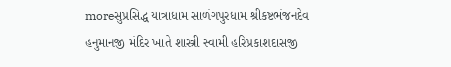moreસુપ્રસિદ્ધ યાત્રાધામ સાળંગપુરધામ શ્રીકષ્ટભંજનદેવ હનુમાનજી મંદિર ખાતે શાસ્ત્રી સ્વામી હરિપ્રકાશદાસજી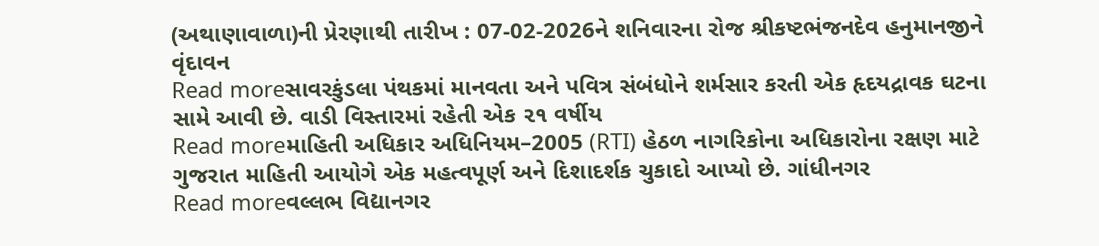(અથાણાવાળા)ની પ્રેરણાથી તારીખ : 07-02-2026ને શનિવારના રોજ શ્રીકષ્ટભંજનદેવ હનુમાનજીને વૃંદાવન
Read moreસાવરકુંડલા પંથકમાં માનવતા અને પવિત્ર સંબંધોને શર્મસાર કરતી એક હૃદયદ્રાવક ઘટના સામે આવી છે. વાડી વિસ્તારમાં રહેતી એક ૨૧ વર્ષીય
Read moreમાહિતી અધિકાર અધિનિયમ–2005 (RTI) હેઠળ નાગરિકોના અધિકારોના રક્ષણ માટે ગુજરાત માહિતી આયોગે એક મહત્વપૂર્ણ અને દિશાદર્શક ચુકાદો આપ્યો છે. ગાંધીનગર
Read moreવલ્લભ વિદ્યાનગર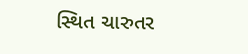સ્થિત ચારુતર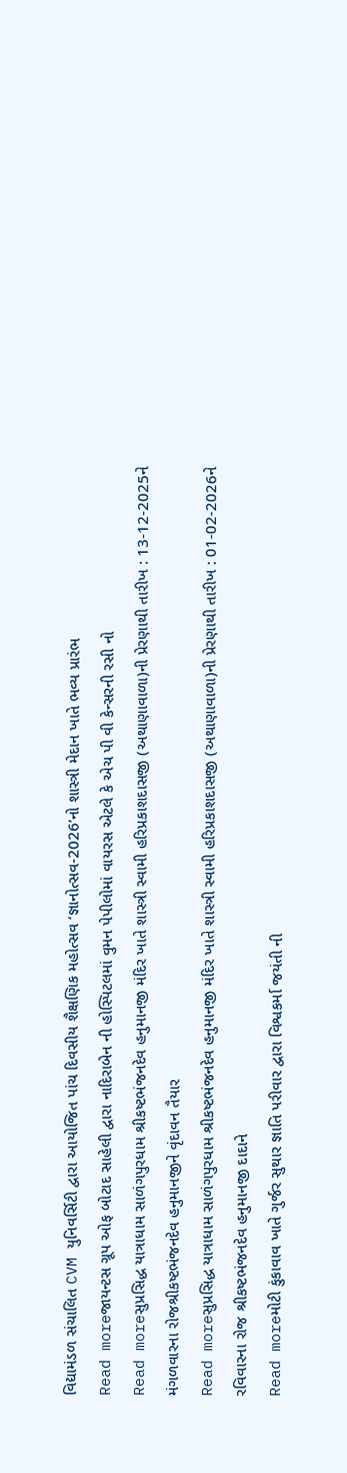વિદ્યામંડળ સંચાલિત CVM યુનિવર્સિટી દ્વારા આયોજિત પાંચ દિવસીય શૈક્ષણિક મહોત્સવ ‘જ્ઞાનોત્સવ-2026’નો શાસ્ત્રી મેદાન ખાતે ભવ્ય પ્રારંભ
Read moreજાયન્ટસ ગ્રૂપ ઓફ બોટાદ સાહેલી દ્વારા નાદિરાબેન ની હોસ્પિટલમાં વુમન પેપીલોમાં વાયરસ એટલે કે એચ પી વી કેન્સરની રસી નો
Read moreસુપ્રસિદ્ધ યાત્રાધામ સાળંગપુરધામ શ્રીકષ્ટભંજનદેવ હનુમાનજી મંદિર ખાતે શાસ્ત્રી સ્વામી હરિપ્રકાશદાસજી (અથાણાવાળા)ની પ્રેરણાથી તારીખ : 13-12-2025ને મંગળવારના રોજશ્રીકષ્ટભંજનદેવ હનુમાનજીને વૃંદાવન તૈયાર
Read moreસુપ્રસિદ્ધ યાત્રાધામ સાળંગપુરધામ શ્રીકષ્ટભંજનદેવ હનુમાનજી મંદિર ખાતે શાસ્ત્રી સ્વામી હરિપ્રકાશદાસજી (અથાણાવાળા)ની પ્રેરણાથી તારીખ : 01-02-2026ને રવિવારના રોજ શ્રીકષ્ટભંજનદેવ હનુમાનજી દાદાને
Read moreમોટી કુંકાવાવ ખાતે ગુર્જર સુથાર જ્ઞાતિ પરીવાર દ્વારા વિશ્વકર્મા જયંતી ની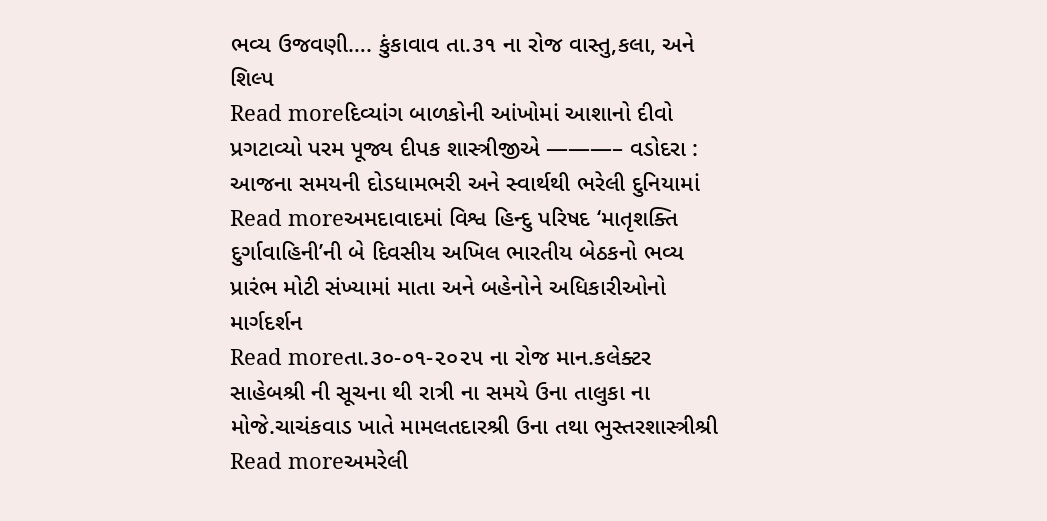ભવ્ય ઉજવણી…. કુંકાવાવ તા.૩૧ ના રોજ વાસ્તુ,કલા, અને શિલ્પ
Read moreદિવ્યાંગ બાળકોની આંખોમાં આશાનો દીવો પ્રગટાવ્યો પરમ પૂજ્ય દીપક શાસ્ત્રીજીએ ———– વડોદરા : આજના સમયની દોડધામભરી અને સ્વાર્થથી ભરેલી દુનિયામાં
Read moreઅમદાવાદમાં વિશ્વ હિન્દુ પરિષદ ‘માતૃશક્તિ દુર્ગાવાહિની’ની બે દિવસીય અખિલ ભારતીય બેઠકનો ભવ્ય પ્રારંભ મોટી સંખ્યામાં માતા અને બહેનોને અધિકારીઓનો માર્ગદર્શન
Read moreતા.૩૦-૦૧-૨૦૨૫ ના રોજ માન.કલેક્ટર સાહેબશ્રી ની સૂચના થી રાત્રી ના સમયે ઉના તાલુકા ના મોજે.ચાચંકવાડ ખાતે મામલતદારશ્રી ઉના તથા ભુસ્તરશાસ્ત્રીશ્રી
Read moreઅમરેલી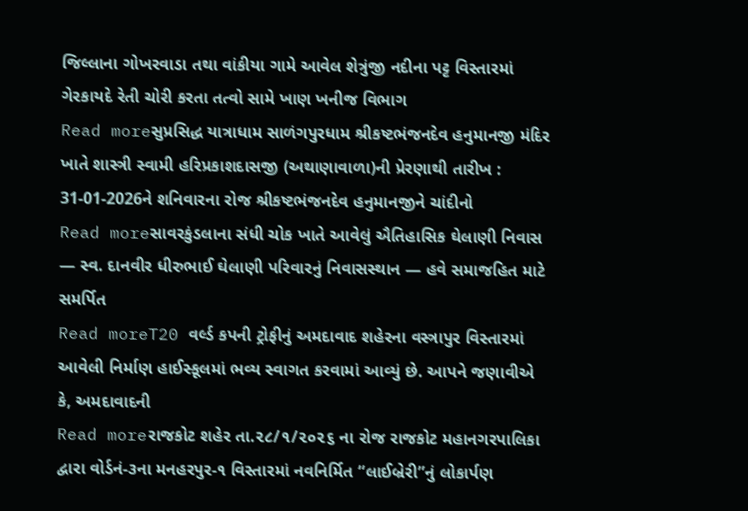જિલ્લાના ગોખરવાડા તથા વાંકીયા ગામે આવેલ શેત્રુંજી નદીના પટ્ટ વિસ્તારમાં ગેરકાયદે રેતી ચોરી કરતા તત્વો સામે ખાણ ખનીજ વિભાગ
Read moreસુપ્રસિદ્ધ યાત્રાધામ સાળંગપુરધામ શ્રીકષ્ટભંજનદેવ હનુમાનજી મંદિર ખાતે શાસ્ત્રી સ્વામી હરિપ્રકાશદાસજી (અથાણાવાળા)ની પ્રેરણાથી તારીખ : 31-01-2026ને શનિવારના રોજ શ્રીકષ્ટભંજનદેવ હનુમાનજીને ચાંદીનો
Read moreસાવરકુંડલાના સંધી ચોક ખાતે આવેલું ઐતિહાસિક ઘેલાણી નિવાસ — સ્વ. દાનવીર ધીરુભાઈ ઘેલાણી પરિવારનું નિવાસસ્થાન — હવે સમાજહિત માટે સમર્પિત
Read moreT20 વર્લ્ડ કપની ટ્રોફીનું અમદાવાદ શહેરના વસ્ત્રાપુર વિસ્તારમાં આવેલી નિર્માણ હાઈસ્કૂલમાં ભવ્ય સ્વાગત કરવામાં આવ્યું છે. આપને જણાવીએ કે, અમદાવાદની
Read moreરાજકોટ શહેર તા.૨૮/૧/૨૦૨૬ ના રોજ રાજકોટ મહાનગરપાલિકા દ્વારા વોર્ડનં-૩ના મનહરપુર-૧ વિસ્તારમાં નવનિર્મિત “લાઈબ્રેરી”નું લોકાર્પણ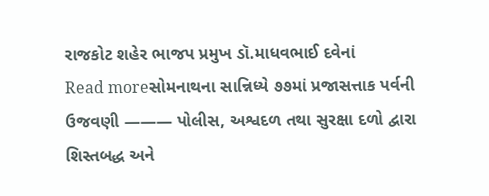રાજકોટ શહેર ભાજપ પ્રમુખ ડૉ.માધવભાઈ દવેનાં
Read moreસોમનાથના સાન્નિધ્યે ૭૭માં પ્રજાસત્તાક પર્વની ઉજવણી ——— પોલીસ, અશ્વદળ તથા સુરક્ષા દળો દ્વારા શિસ્તબદ્ધ અને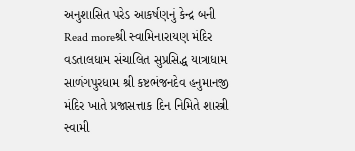અનુશાસિત પરેડ આકર્ષણનું કેન્દ્ર બની
Read moreશ્રી સ્વામિનારાયણ મંદિર વડતાલધામ સંચાલિત સુપ્રસિદ્ધ યાત્રાધામ સાળંગપુરધામ શ્રી કષ્ટભંજનદેવ હનુમાનજી મંદિર ખાતે પ્રજાસત્તાક દિન નિમિતે શાસ્ત્રી સ્વામી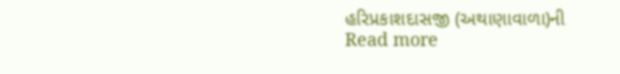હરિપ્રકાશદાસજી (અથાણાવાળા)ની
Read more